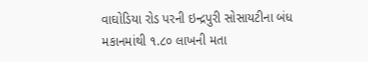વાઘોડિયા રોડ પરની ઇન્દ્રપુરી સોસાયટીના બંધ મકાનમાંથી ૧.૮૦ લાખની મતા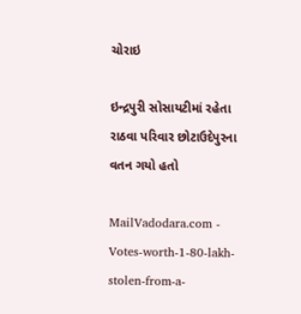ચોરાઇ

ઇન્દ્રપુરી સોસાયટીમાં રહેતા રાઠવા પરિવાર છોટાઉદેપુરના વતન ગયો હતો

MailVadodara.com - Votes-worth-1-80-lakh-stolen-from-a-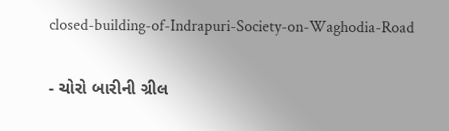closed-building-of-Indrapuri-Society-on-Waghodia-Road

- ચોરો બારીની ગ્રીલ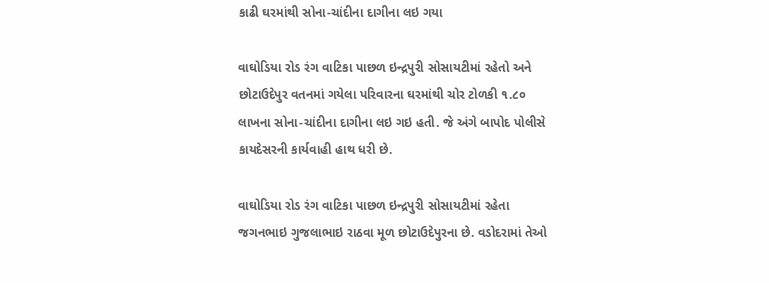કાઢી ઘરમાંથી સોના-ચાંદીના દાગીના લઇ ગયા

વાઘોડિયા રોડ રંગ વાટિકા પાછળ ઇન્દ્રપુરી સોસાયટીમાં રહેતો અને છોટાઉદેપુર વતનમાં ગયેલા પરિવારના ઘરમાંથી ચોર ટોળકી ૧.૮૦ લાખના સોના-ચાંદીના દાગીના લઇ ગઇ હતી. જે અંગે બાપોદ પોલીસે કાયદેસરની કાર્યવાહી હાથ ધરી છે.

વાઘોડિયા રોડ રંગ વાટિકા પાછળ ઇન્દ્રપુરી સોસાયટીમાં રહેતા જગનભાઇ ગુજલાભાઇ રાઠવા મૂળ છોટાઉદેપુરના છે. વડોદરામાં તેઓ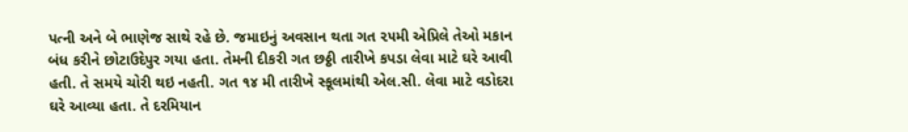પત્ની અને બે ભાણેજ સાથે રહે છે. જમાઇનું અવસાન થતા ગત ૨૫મી એપ્રિલે તેઓ મકાન બંધ કરીને છોટાઉદેપુર ગયા હતા. તેમની દીકરી ગત છઠ્ઠી તારીખે કપડા લેવા માટે ઘરે આવી હતી. તે સમયે ચોરી થઇ નહતી. ગત ૧૪ મી તારીખે સ્કૂલમાંથી એલ.સી. લેવા માટે વડોદરા ઘરે આવ્યા હતા. તે દરમિયાન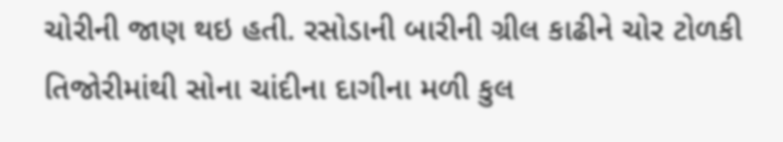ચોરીની જાણ થઇ હતી. રસોડાની બારીની ગ્રીલ કાઢીને ચોર ટોળકી તિજોરીમાંથી સોના ચાંદીના દાગીના મળી કુલ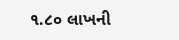૧.૮૦ લાખની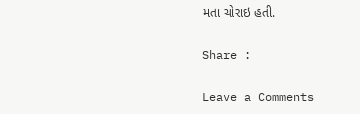મતા ચોરાઇ હતી.

Share :

Leave a Comments